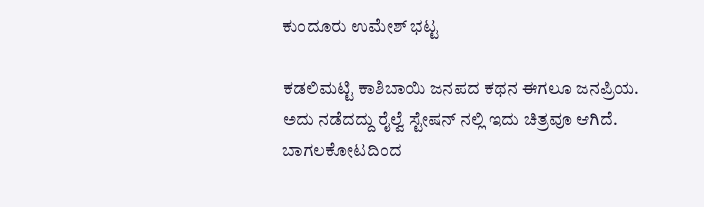ಕುಂದೂರು ಉಮೇಶ್ ಭಟ್ಟ

ಕಡಲಿಮಟ್ಟಿ ಕಾಶಿಬಾಯಿ ಜನಪದ ಕಥನ ಈಗಲೂ ಜನಪ್ರಿಯ.
ಅದು ನಡೆದದ್ದು ರೈಲ್ವೆ ಸ್ಟೇಷನ್ ನಲ್ಲಿ ಇದು ಚಿತ್ರವೂ ಆಗಿದೆ.
ಬಾಗಲಕೋಟದಿಂದ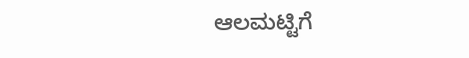ಆಲಮಟ್ಟಿಗೆ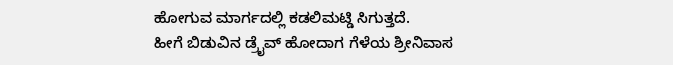ಹೋಗುವ ಮಾರ್ಗದಲ್ಲಿ ಕಡಲಿಮಟ್ಡಿ ಸಿಗುತ್ತದೆ.
ಹೀಗೆ ಬಿಡುವಿನ ಡ್ರೈವ್ ಹೋದಾಗ ಗೆಳೆಯ ಶ್ರೀನಿವಾಸ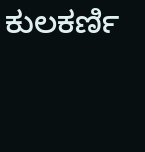ಕುಲಕರ್ಣಿ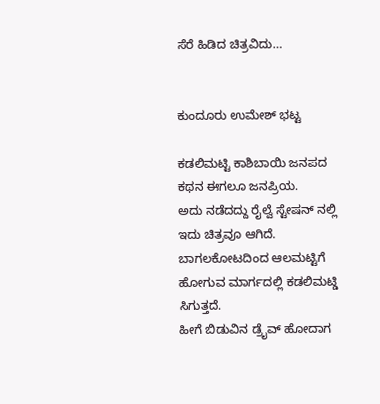ಸೆರೆ ಹಿಡಿದ ಚಿತ್ರವಿದು…


ಕುಂದೂರು ಉಮೇಶ್ ಭಟ್ಟ

ಕಡಲಿಮಟ್ಟಿ ಕಾಶಿಬಾಯಿ ಜನಪದ ಕಥನ ಈಗಲೂ ಜನಪ್ರಿಯ.
ಅದು ನಡೆದದ್ದು ರೈಲ್ವೆ ಸ್ಟೇಷನ್ ನಲ್ಲಿ ಇದು ಚಿತ್ರವೂ ಆಗಿದೆ.
ಬಾಗಲಕೋಟದಿಂದ ಆಲಮಟ್ಟಿಗೆ ಹೋಗುವ ಮಾರ್ಗದಲ್ಲಿ ಕಡಲಿಮಟ್ಡಿ ಸಿಗುತ್ತದೆ.
ಹೀಗೆ ಬಿಡುವಿನ ಡ್ರೈವ್ ಹೋದಾಗ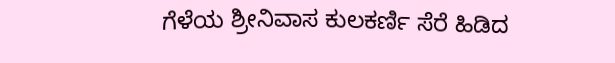ಗೆಳೆಯ ಶ್ರೀನಿವಾಸ ಕುಲಕರ್ಣಿ ಸೆರೆ ಹಿಡಿದ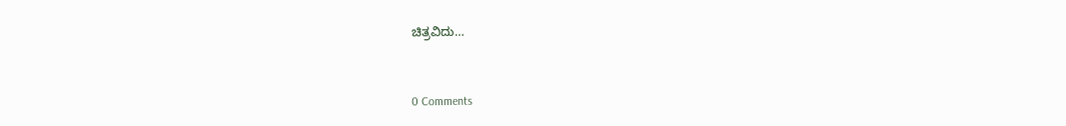ಚಿತ್ರವಿದು…


0 Comments